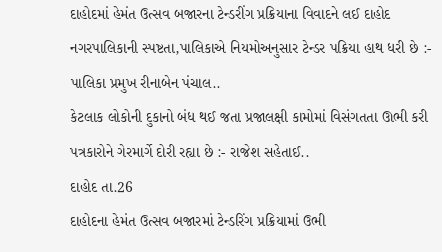દાહોદમાં હેમંત ઉત્સવ બજારના ટેન્ડરીંગ પ્રક્રિયાના વિવાદને લઈ દાહોદ નગરપાલિકાની સ્પષ્ટતા,પાલિકાએ નિયમોઅનુસાર ટેન્ડર પક્રિયા હાથ ધરી છે :- પાલિકા પ્રમુખ રીનાબેન પંચાલ..
કેટલાક લોકોની દુકાનો બંધ થઈ જતા પ્રજાલક્ષી કામોમાં વિસંગતતા ઊભી કરી પત્રકારોને ગેરમાર્ગે દોરી રહ્યા છે :- રાજેશ સહેતાઈ..
દાહોદ તા.26
દાહોદના હેમંત ઉત્સવ બજારમાં ટેન્ડરિંગ પ્રક્રિયામાં ઉભી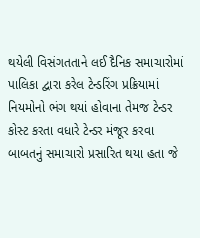થયેલી વિસંગતતાને લઈ દૈનિક સમાચારોમાં પાલિકા દ્વારા કરેલ ટેન્ડરિંગ પ્રક્રિયામાં નિયમોનો ભંગ થયાં હોવાના તેમજ ટેન્ડર કોસ્ટ કરતા વધારે ટેન્ડર મંજૂર કરવા બાબતનું સમાચારો પ્રસારિત થયા હતા જે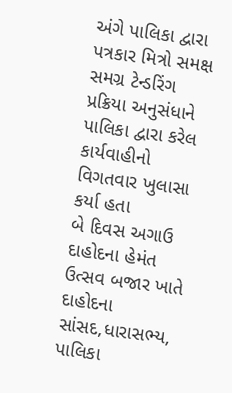અંગે પાલિકા દ્વારા પત્રકાર મિત્રો સમક્ષ સમગ્ર ટેન્ડરિંગ પ્રક્રિયા અનુસંધાને પાલિકા દ્વારા કરેલ કાર્યવાહીનો વિગતવાર ખુલાસા કર્યા હતા
બે દિવસ અગાઉ દાહોદના હેમંત ઉત્સવ બજાર ખાતે દાહોદના સાંસદ,ધારાસભ્ય, પાલિકા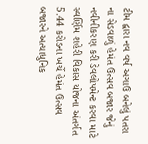ટીમ દ્વારા નવ વર્ષ અગાઉ બનેલું પતરા ના સેડવાળું હેમંત ઉત્સવ બજાર જેનું નવીનીકરણ કરી ડેવલોપમેન્ટ કરવા માટે સ્વર્ણિમ શહેરી વિકાસ યોજના અંતર્ગત 5.44 કરોડના ખર્ચે હેમંત ઉત્સવ બજારને અત્યાધુનિક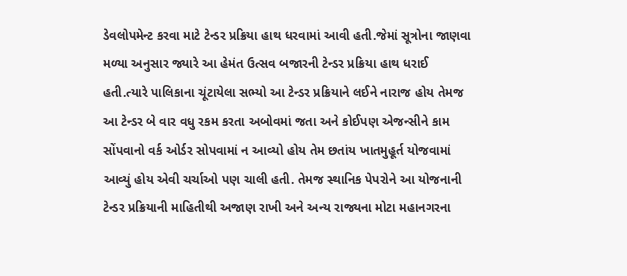ડેવલોપમેન્ટ કરવા માટે ટેન્ડર પ્રક્રિયા હાથ ધરવામાં આવી હતી.જેમાં સૂત્રોના જાણવા મળ્યા અનુસાર જ્યારે આ હેમંત ઉત્સવ બજારની ટેન્ડર પ્રક્રિયા હાથ ધરાઈ હતી.ત્યારે પાલિકાના ચૂંટાયેલા સભ્યો આ ટેન્ડર પ્રક્રિયાને લઈને નારાજ હોય તેમજ આ ટેન્ડર બે વાર વધુ રકમ કરતા અબોવમાં જતા અને કોઈપણ એજન્સીને કામ સોંપવાનો વર્ક ઓર્ડર સોપવામાં ન આવ્યો હોય તેમ છતાંય ખાતમુહૂર્ત યોજવામાં આવ્યું હોય એવી ચર્ચાઓ પણ ચાલી હતી. તેમજ સ્થાનિક પેપરોને આ યોજનાની ટેન્ડર પ્રક્રિયાની માહિતીથી અજાણ રાખી અને અન્ય રાજ્યના મોટા મહાનગરના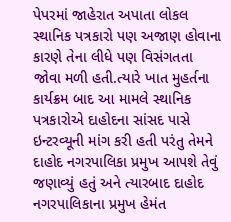પેપરમાં જાહેરાત અપાતા લોકલ સ્થાનિક પત્રકારો પણ અજાણ હોવાના કારણે તેના લીધે પણ વિસંગતતા જોવા મળી હતી.ત્યારે ખાત મુહર્તના કાર્યક્રમ બાદ આ મામલે સ્થાનિક પત્રકારોએ દાહોદના સાંસદ પાસે ઇન્ટરવ્યૂની માંગ કરી હતી પરંતુ તેમને દાહોદ નગરપાલિકા પ્રમુખ આપશે તેવું જણાવ્યું હતું અને ત્યારબાદ દાહોદ નગરપાલિકાના પ્રમુખ હેમંત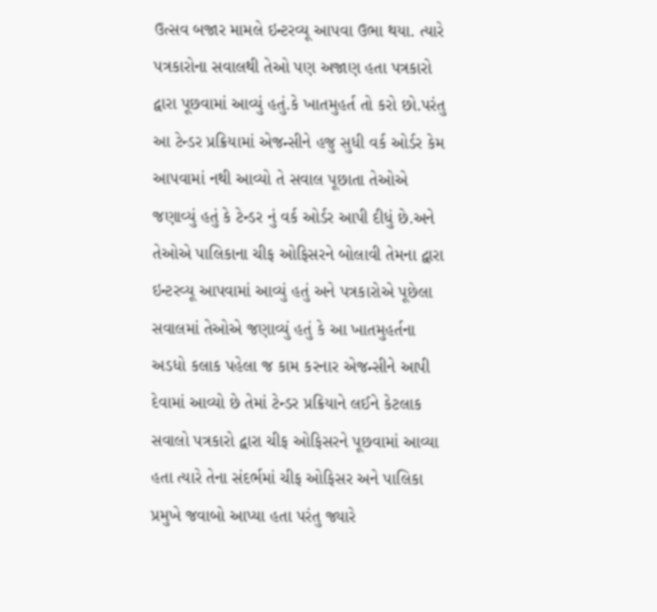ઉત્સવ બજાર મામલે ઇન્ટરવ્યૂ આપવા ઉભા થયા. ત્યારે પત્રકારોના સવાલથી તેઓ પણ અજાણ હતા પત્રકારો દ્વારા પૂછવામાં આવ્યું હતું.કે ખાતમુહર્ત તો કરો છો.પરંતુ આ ટેન્ડર પ્રક્રિયામાં એજન્સીને હજુ સુધી વર્ક ઓર્ડર કેમ આપવામાં નથી આવ્યો તે સવાલ પૂછાતા તેઓએ જણાવ્યું હતું કે ટેન્ડર નું વર્ક ઓર્ડર આપી દીધું છે.અને તેઓએ પાલિકાના ચીફ ઓફિસરને બોલાવી તેમના દ્વારા ઇન્ટરવ્યૂ આપવામાં આવ્યું હતું અને પત્રકારોએ પૂછેલા સવાલમાં તેઓએ જણાવ્યું હતું કે આ ખાતમુહર્તના અડધો કલાક પહેલા જ કામ કરનાર એજન્સીને આપી દેવામાં આવ્યો છે તેમાં ટેન્ડર પ્રક્રિયાને લઈને કેટલાક સવાલો પત્રકારો દ્વારા ચીફ ઓફિસરને પૂછવામાં આવ્યા હતા ત્યારે તેના સંદર્ભમાં ચીફ ઓફિસર અને પાલિકા પ્રમુખે જવાબો આપ્યા હતા પરંતુ જ્યારે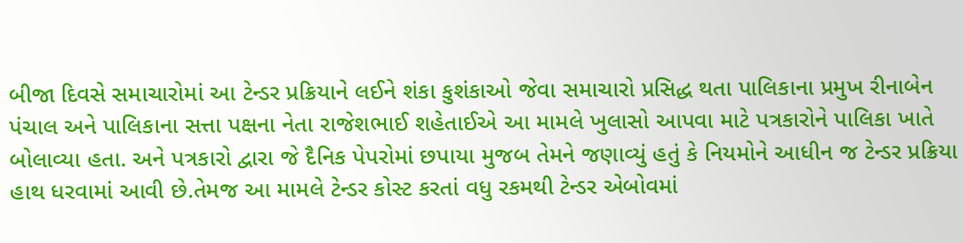બીજા દિવસે સમાચારોમાં આ ટેન્ડર પ્રક્રિયાને લઈને શંકા કુશંકાઓ જેવા સમાચારો પ્રસિદ્ધ થતા પાલિકાના પ્રમુખ રીનાબેન પંચાલ અને પાલિકાના સત્તા પક્ષના નેતા રાજેશભાઈ શહેતાઈએ આ મામલે ખુલાસો આપવા માટે પત્રકારોને પાલિકા ખાતે બોલાવ્યા હતા. અને પત્રકારો દ્વારા જે દૈનિક પેપરોમાં છપાયા મુજબ તેમને જણાવ્યું હતું કે નિયમોને આધીન જ ટેન્ડર પ્રક્રિયા હાથ ધરવામાં આવી છે.તેમજ આ મામલે ટેન્ડર કોસ્ટ કરતાં વધુ રકમથી ટેન્ડર એબોવમાં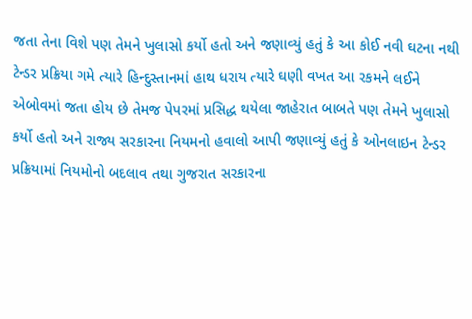જતા તેના વિશે પણ તેમને ખુલાસો કર્યો હતો અને જણાવ્યું હતું કે આ કોઈ નવી ઘટના નથી ટેન્ડર પ્રક્રિયા ગમે ત્યારે હિન્દુસ્તાનમાં હાથ ધરાય ત્યારે ઘણી વખત આ રકમને લઈને એબોવમાં જતા હોય છે તેમજ પેપરમાં પ્રસિદ્ધ થયેલા જાહેરાત બાબતે પણ તેમને ખુલાસો કર્યો હતો અને રાજ્ય સરકારના નિયમનો હવાલો આપી જણાવ્યું હતું કે ઓનલાઇન ટેન્ડર પ્રક્રિયામાં નિયમોનો બદલાવ તથા ગુજરાત સરકારના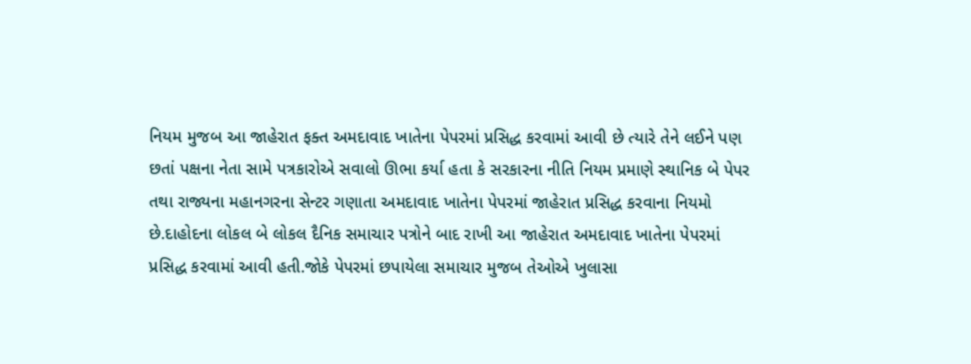નિયમ મુજબ આ જાહેરાત ફક્ત અમદાવાદ ખાતેના પેપરમાં પ્રસિદ્ધ કરવામાં આવી છે ત્યારે તેને લઈને પણ છતાં પક્ષના નેતા સામે પત્રકારોએ સવાલો ઊભા કર્યા હતા કે સરકારના નીતિ નિયમ પ્રમાણે સ્થાનિક બે પેપર તથા રાજ્યના મહાનગરના સેન્ટર ગણાતા અમદાવાદ ખાતેના પેપરમાં જાહેરાત પ્રસિદ્ધ કરવાના નિયમો છે.દાહોદના લોકલ બે લોકલ દૈનિક સમાચાર પત્રોને બાદ રાખી આ જાહેરાત અમદાવાદ ખાતેના પેપરમાં પ્રસિદ્ધ કરવામાં આવી હતી.જોકે પેપરમાં છપાયેલા સમાચાર મુજબ તેઓએ ખુલાસા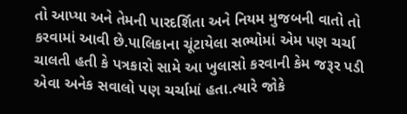તો આપ્યા અને તેમની પારદર્શિતા અને નિયમ મુજબની વાતો તો કરવામાં આવી છે.પાલિકાના ચૂંટાયેલા સભ્યોમાં એમ પણ ચર્ચા ચાલતી હતી કે પત્રકારો સામે આ ખુલાસો કરવાની કેમ જરૂર પડી એવા અનેક સવાલો પણ ચર્ચામાં હતા.ત્યારે જોકે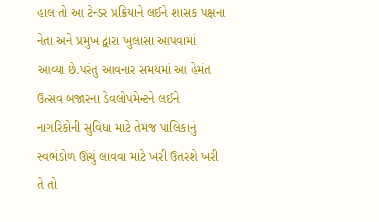હાલ તો આ ટેન્ડર પ્રક્રિયાને લઈને શાસક પક્ષના નેતા અને પ્રમુખ દ્વારા ખુલાસા આપવામાં આવ્યા છે.પરંતુ આવનાર સમયમાં આ હેમંત ઉત્સવ બજારના ડેવલોપમેન્ટને લઈને નાગરિકોની સુવિધા માટે તેમજ પાલિકાનું સ્વભંડોળ ઊંચું લાવવા માટે ખરી ઉતરશે ખરી તે તો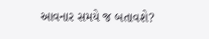આવનાર સમયે જ બતાવશે?